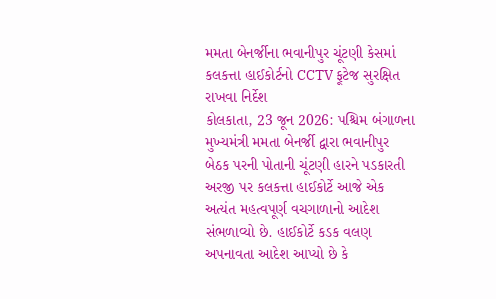મમતા બેનર્જીના ભવાનીપુર ચૂંટણી કેસમાં કલકત્તા હાઈકોર્ટનો CCTV ફૂટેજ સુરક્ષિત રાખવા નિર્દેશ
કોલકાતા, 23 જૂન 2026: પશ્ચિમ બંગાળના મુખ્યમંત્રી મમતા બેનર્જી દ્વારા ભવાનીપુર બેઠક પરની પોતાની ચૂંટણી હારને પડકારતી અરજી પર કલકત્તા હાઈકોર્ટે આજે એક અત્યંત મહત્વપૂર્ણ વચગાળાનો આદેશ સંભળાવ્યો છે. હાઈકોર્ટે કડક વલણ અપનાવતા આદેશ આપ્યો છે કે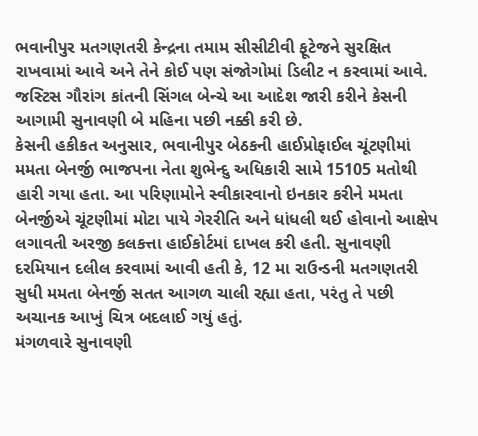ભવાનીપુર મતગણતરી કેન્દ્રના તમામ સીસીટીવી ફૂટેજને સુરક્ષિત રાખવામાં આવે અને તેને કોઈ પણ સંજોગોમાં ડિલીટ ન કરવામાં આવે. જસ્ટિસ ગૌરાંગ કાંતની સિંગલ બેન્ચે આ આદેશ જારી કરીને કેસની આગામી સુનાવણી બે મહિના પછી નક્કી કરી છે.
કેસની હકીકત અનુસાર, ભવાનીપુર બેઠકની હાઈપ્રોફાઈલ ચૂંટણીમાં મમતા બેનર્જી ભાજપના નેતા શુભેન્દુ અધિકારી સામે 15105 મતોથી હારી ગયા હતા. આ પરિણામોને સ્વીકારવાનો ઇનકાર કરીને મમતા બેનર્જીએ ચૂંટણીમાં મોટા પાયે ગેરરીતિ અને ધાંધલી થઈ હોવાનો આક્ષેપ લગાવતી અરજી કલકત્તા હાઈકોર્ટમાં દાખલ કરી હતી. સુનાવણી દરમિયાન દલીલ કરવામાં આવી હતી કે, 12 મા રાઉન્ડની મતગણતરી સુધી મમતા બેનર્જી સતત આગળ ચાલી રહ્યા હતા, પરંતુ તે પછી અચાનક આખું ચિત્ર બદલાઈ ગયું હતું.
મંગળવારે સુનાવણી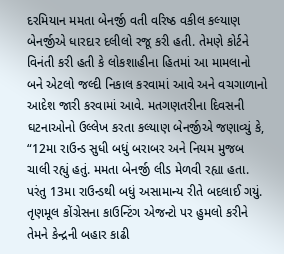દરમિયાન મમતા બેનર્જી વતી વરિષ્ઠ વકીલ કલ્યાણ બેનર્જીએ ધારદાર દલીલો રજૂ કરી હતી. તેમણે કોર્ટને વિનંતી કરી હતી કે લોકશાહીના હિતમાં આ મામલાનો બને એટલો જલ્દી નિકાલ કરવામાં આવે અને વચગાળાનો આદેશ જારી કરવામાં આવે. મતગણતરીના દિવસની ઘટનાઓનો ઉલ્લેખ કરતા કલ્યાણ બેનર્જીએ જણાવ્યું કે, “12મા રાઉન્ડ સુધી બધું બરાબર અને નિયમ મુજબ ચાલી રહ્યું હતું. મમતા બેનર્જી લીડ મેળવી રહ્યા હતા. પરંતુ 13મા રાઉન્ડથી બધું અસામાન્ય રીતે બદલાઈ ગયું. તૃણમૂલ કોંગ્રેસના કાઉન્ટિંગ એજન્ટો પર હુમલો કરીને તેમને કેન્દ્રની બહાર કાઢી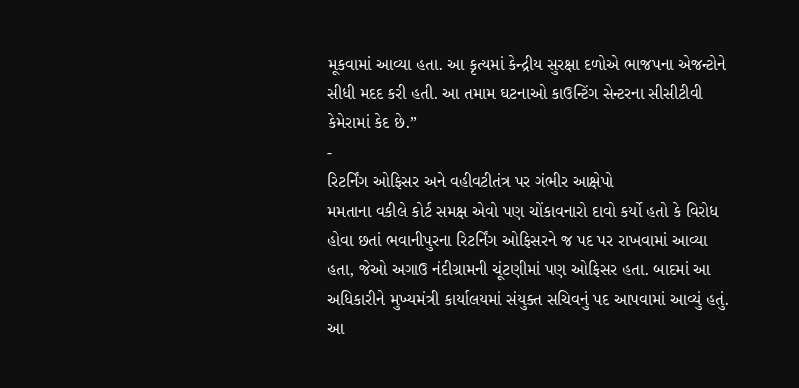મૂકવામાં આવ્યા હતા. આ કૃત્યમાં કેન્દ્રીય સુરક્ષા દળોએ ભાજપના એજન્ટોને સીધી મદદ કરી હતી. આ તમામ ઘટનાઓ કાઉન્ટિંગ સેન્ટરના સીસીટીવી કેમેરામાં કેદ છે.”
-
રિટર્નિંગ ઓફિસર અને વહીવટીતંત્ર પર ગંભીર આક્ષેપો
મમતાના વકીલે કોર્ટ સમક્ષ એવો પણ ચોંકાવનારો દાવો કર્યો હતો કે વિરોધ હોવા છતાં ભવાનીપુરના રિટર્નિંગ ઓફિસરને જ પદ પર રાખવામાં આવ્યા હતા, જેઓ અગાઉ નંદીગ્રામની ચૂંટણીમાં પણ ઓફિસર હતા. બાદમાં આ અધિકારીને મુખ્યમંત્રી કાર્યાલયમાં સંયુક્ત સચિવનું પદ આપવામાં આવ્યું હતું. આ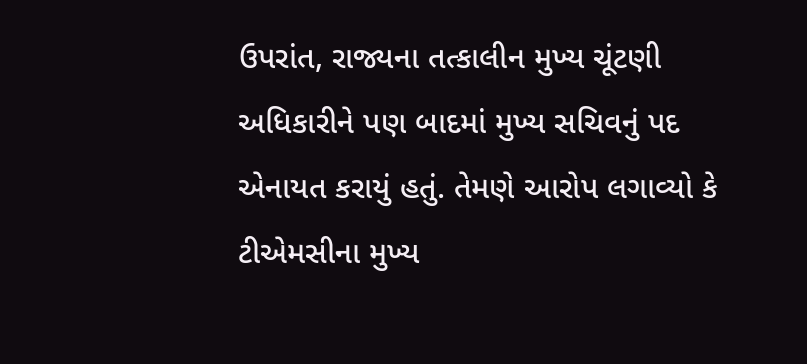ઉપરાંત, રાજ્યના તત્કાલીન મુખ્ય ચૂંટણી અધિકારીને પણ બાદમાં મુખ્ય સચિવનું પદ એનાયત કરાયું હતું. તેમણે આરોપ લગાવ્યો કે ટીએમસીના મુખ્ય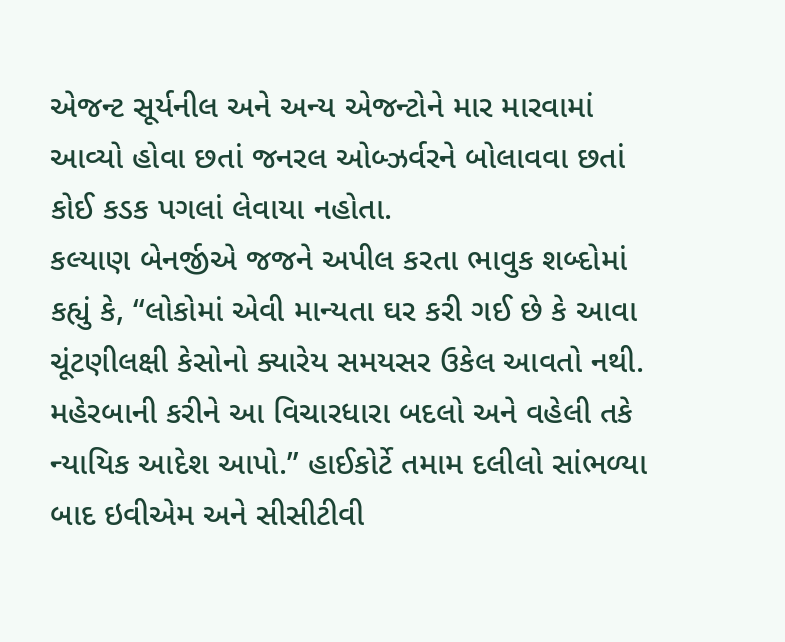એજન્ટ સૂર્યનીલ અને અન્ય એજન્ટોને માર મારવામાં આવ્યો હોવા છતાં જનરલ ઓબ્ઝર્વરને બોલાવવા છતાં કોઈ કડક પગલાં લેવાયા નહોતા.
કલ્યાણ બેનર્જીએ જજને અપીલ કરતા ભાવુક શબ્દોમાં કહ્યું કે, “લોકોમાં એવી માન્યતા ઘર કરી ગઈ છે કે આવા ચૂંટણીલક્ષી કેસોનો ક્યારેય સમયસર ઉકેલ આવતો નથી. મહેરબાની કરીને આ વિચારધારા બદલો અને વહેલી તકે ન્યાયિક આદેશ આપો.” હાઈકોર્ટે તમામ દલીલો સાંભળ્યા બાદ ઇવીએમ અને સીસીટીવી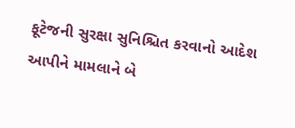ફૂટેજની સુરક્ષા સુનિશ્ચિત કરવાનો આદેશ આપીને મામલાને બે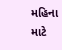મહિના માટે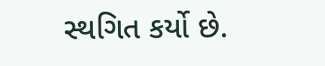સ્થગિત કર્યો છે.